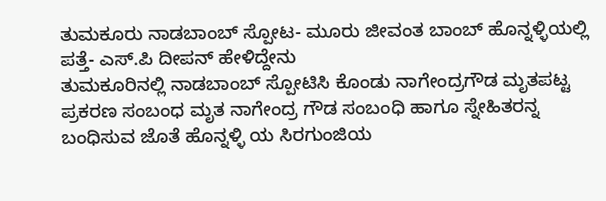ತುಮಕೂರು ನಾಡಬಾಂಬ್ ಸ್ಪೋಟ- ಮೂರು ಜೀವಂತ ಬಾಂಬ್ ಹೊನ್ನಳ್ಳಿಯಲ್ಲಿ ಪತ್ತೆ- ಎಸ್.ಪಿ ದೀಪನ್ ಹೇಳಿದ್ದೇನು
ತುಮಕೂರಿನಲ್ಲಿ ನಾಡಬಾಂಬ್ ಸ್ಪೋಟಿಸಿ ಕೊಂಡು ನಾಗೇಂದ್ರಗೌಡ ಮೃತಪಟ್ಟ ಪ್ರಕರಣ ಸಂಬಂಧ ಮೃತ ನಾಗೇಂದ್ರ ಗೌಡ ಸಂಬಂಧಿ ಹಾಗೂ ಸ್ನೇಹಿತರನ್ನ ಬಂಧಿಸುವ ಜೊತೆ ಹೊನ್ನಳ್ಳಿ ಯ ಸಿರಗುಂಜಿಯ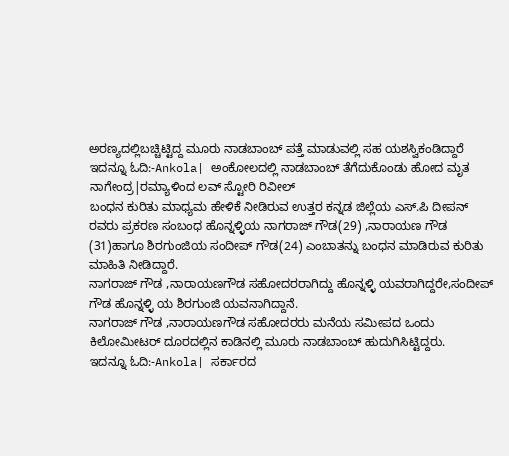ಅರಣ್ಯದಲ್ಲಿಬಚ್ಚಿಟ್ಟಿದ್ದ ಮೂರು ನಾಡಬಾಂಬ್ ಪತ್ತೆ ಮಾಡುವಲ್ಲಿ ಸಹ ಯಶಸ್ವಿಕಂಡಿದ್ದಾರೆ
ಇದನ್ನೂ ಓದಿ:-Ankola| ಅಂಕೋಲದಲ್ಲಿ ನಾಡಬಾಂಬ್ ತೆಗೆದುಕೊಂಡು ಹೋದ ಮೃತ ನಾಗೇಂದ್ರ|ರಮ್ಯಾಳಿಂದ ಲವ್ ಸ್ಟೋರಿ ರಿವೀಲ್
ಬಂಧನ ಕುರಿತು ಮಾಧ್ಯಮ ಹೇಳಿಕೆ ನೀಡಿರುವ ಉತ್ತರ ಕನ್ನಡ ಜಿಲ್ಲೆಯ ಎಸ್.ಪಿ ದೀಪನ್ ರವರು ಪ್ರಕರಣ ಸಂಬಂಧ ಹೊನ್ನಳ್ಳಿಯ ನಾಗರಾಜ್ ಗೌಡ(29) ,ನಾರಾಯಣ ಗೌಡ (31)ಹಾಗೂ ಶಿರಗುಂಜಿಯ ಸಂದೀಪ್ ಗೌಡ(24) ಎಂಬಾತನ್ನು ಬಂಧನ ಮಾಡಿರುವ ಕುರಿತು ಮಾಹಿತಿ ನೀಡಿದ್ದಾರೆ.
ನಾಗರಾಜ್ ಗೌಡ ,ನಾರಾಯಣಗೌಡ ಸಹೋದರರಾಗಿದ್ದು ಹೊನ್ನಳ್ಳಿ ಯವರಾಗಿದ್ದರೇ,ಸಂದೀಪ್ ಗೌಡ ಹೊನ್ನಳ್ಳಿ ಯ ಶಿರಗುಂಜಿ ಯವನಾಗಿದ್ದಾನೆ.
ನಾಗರಾಜ್ ಗೌಡ ,ನಾರಾಯಣಗೌಡ ಸಹೋದರರು ಮನೆಯ ಸಮೀಪದ ಒಂದು ಕಿಲೋಮೀಟರ್ ದೂರದಲ್ಲಿನ ಕಾಡಿನಲ್ಲಿ ಮೂರು ನಾಡಬಾಂಬ್ ಹುದುಗಿಸಿಟ್ಟಿದ್ದರು.
ಇದನ್ನೂ ಓದಿ:-Ankola| ಸರ್ಕಾರದ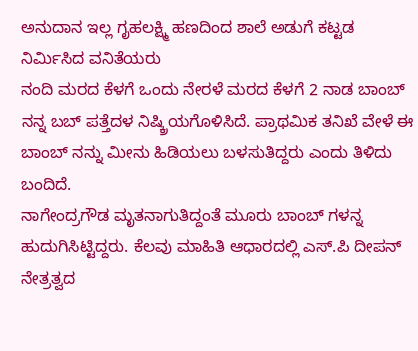ಅನುದಾನ ಇಲ್ಲ ಗೃಹಲಕ್ಷ್ಮಿ ಹಣದಿಂದ ಶಾಲೆ ಅಡುಗೆ ಕಟ್ಟಡ ನಿರ್ಮಿಸಿದ ವನಿತೆಯರು
ನಂದಿ ಮರದ ಕೆಳಗೆ ಒಂದು ನೇರಳೆ ಮರದ ಕೆಳಗೆ 2 ನಾಡ ಬಾಂಬ್ ನನ್ನ ಬಬ್ ಪತ್ತೆದಳ ನಿಷ್ಕ್ರಿಯಗೊಳಿಸಿದೆ. ಪ್ರಾಥಮಿಕ ತನಿಖೆ ವೇಳೆ ಈ ಬಾಂಬ್ ನನ್ನು ಮೀನು ಹಿಡಿಯಲು ಬಳಸುತಿದ್ದರು ಎಂದು ತಿಳಿದು ಬಂದಿದೆ.
ನಾಗೇಂದ್ರಗೌಡ ಮೃತನಾಗುತಿದ್ದಂತೆ ಮೂರು ಬಾಂಬ್ ಗಳನ್ನ ಹುದುಗಿಸಿಟ್ಟಿದ್ದರು. ಕೆಲವು ಮಾಹಿತಿ ಆಧಾರದಲ್ಲಿ ಎಸ್.ಪಿ ದೀಪನ್ ನೇತ್ರತ್ವದ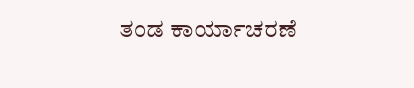ತಂಡ ಕಾರ್ಯಾಚರಣೆ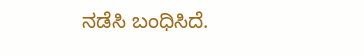ನಡೆಸಿ ಬಂಧಿಸಿದೆ.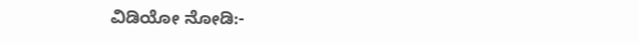ವಿಡಿಯೋ ನೋಡಿ:-